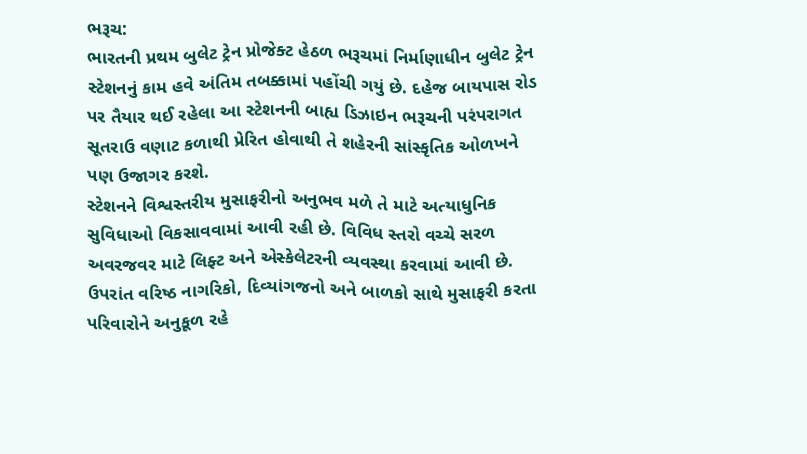ભરૂચ:
ભારતની પ્રથમ બુલેટ ટ્રેન પ્રોજેક્ટ હેઠળ ભરૂચમાં નિર્માણાધીન બુલેટ ટ્રેન સ્ટેશનનું કામ હવે અંતિમ તબક્કામાં પહોંચી ગયું છે. દહેજ બાયપાસ રોડ પર તૈયાર થઈ રહેલા આ સ્ટેશનની બાહ્ય ડિઝાઇન ભરૂચની પરંપરાગત સૂતરાઉ વણાટ કળાથી પ્રેરિત હોવાથી તે શહેરની સાંસ્કૃતિક ઓળખને પણ ઉજાગર કરશે.
સ્ટેશનને વિશ્વસ્તરીય મુસાફરીનો અનુભવ મળે તે માટે અત્યાધુનિક સુવિધાઓ વિકસાવવામાં આવી રહી છે. વિવિધ સ્તરો વચ્ચે સરળ અવરજવર માટે લિફ્ટ અને એસ્કેલેટરની વ્યવસ્થા કરવામાં આવી છે. ઉપરાંત વરિષ્ઠ નાગરિકો, દિવ્યાંગજનો અને બાળકો સાથે મુસાફરી કરતા પરિવારોને અનુકૂળ રહે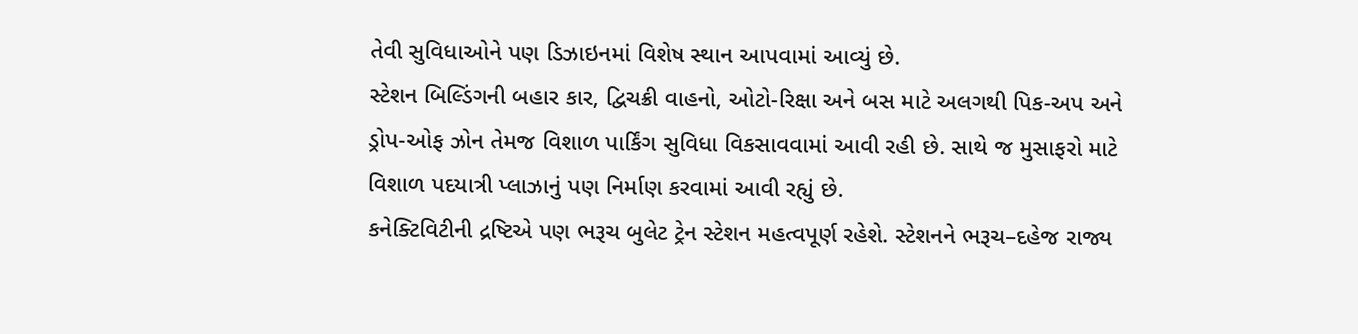તેવી સુવિધાઓને પણ ડિઝાઇનમાં વિશેષ સ્થાન આપવામાં આવ્યું છે.
સ્ટેશન બિલ્ડિંગની બહાર કાર, દ્વિચક્રી વાહનો, ઓટો-રિક્ષા અને બસ માટે અલગથી પિક-અપ અને ડ્રોપ-ઓફ ઝોન તેમજ વિશાળ પાર્કિંગ સુવિધા વિકસાવવામાં આવી રહી છે. સાથે જ મુસાફરો માટે વિશાળ પદયાત્રી પ્લાઝાનું પણ નિર્માણ કરવામાં આવી રહ્યું છે.
કનેક્ટિવિટીની દ્રષ્ટિએ પણ ભરૂચ બુલેટ ટ્રેન સ્ટેશન મહત્વપૂર્ણ રહેશે. સ્ટેશનને ભરૂચ–દહેજ રાજ્ય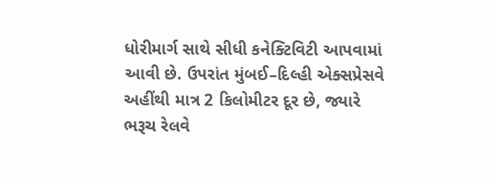ધોરીમાર્ગ સાથે સીધી કનેક્ટિવિટી આપવામાં આવી છે. ઉપરાંત મુંબઈ–દિલ્હી એક્સપ્રેસવે અહીંથી માત્ર 2 કિલોમીટર દૂર છે, જ્યારે ભરૂચ રેલવે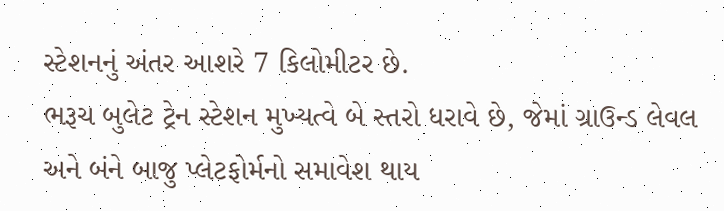સ્ટેશનનું અંતર આશરે 7 કિલોમીટર છે.
ભરૂચ બુલેટ ટ્રેન સ્ટેશન મુખ્યત્વે બે સ્તરો ધરાવે છે, જેમાં ગ્રાઉન્ડ લેવલ અને બંને બાજુ પ્લેટફોર્મનો સમાવેશ થાય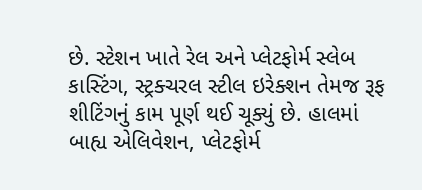છે. સ્ટેશન ખાતે રેલ અને પ્લેટફોર્મ સ્લેબ કાસ્ટિંગ, સ્ટ્રક્ચરલ સ્ટીલ ઇરેક્શન તેમજ રૂફ શીટિંગનું કામ પૂર્ણ થઈ ચૂક્યું છે. હાલમાં બાહ્ય એલિવેશન, પ્લેટફોર્મ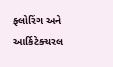ફ્લોરિંગ અને આર્કિટેક્ચરલ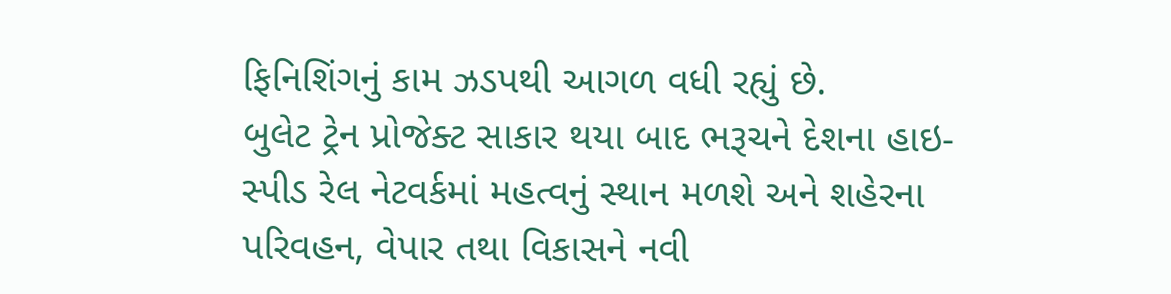ફિનિશિંગનું કામ ઝડપથી આગળ વધી રહ્યું છે.
બુલેટ ટ્રેન પ્રોજેક્ટ સાકાર થયા બાદ ભરૂચને દેશના હાઇ-સ્પીડ રેલ નેટવર્કમાં મહત્વનું સ્થાન મળશે અને શહેરના પરિવહન, વેપાર તથા વિકાસને નવી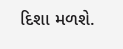દિશા મળશે.